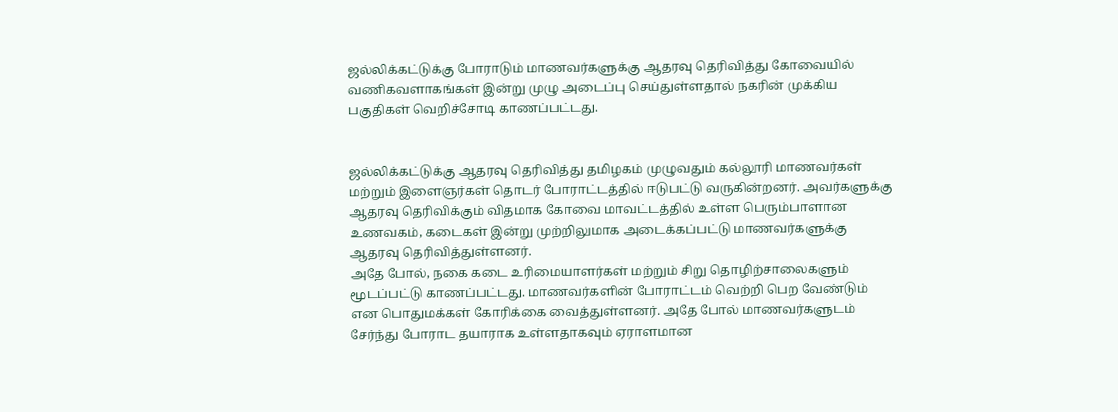ஜல்லிக்கட்டுக்கு போராடும் மாணவர்களுக்கு ஆதரவு தெரிவித்து கோவையில் வணிகவளாகங்கள் இன்று முழு அடைப்பு செய்துள்ளதால் நகரின் முக்கிய பகுதிகள் வெறிச்சோடி காணப்பட்டது.


ஜல்லிக்கட்டுக்கு ஆதரவு தெரிவித்து தமிழகம் முழுவதும் கல்லூரி மாணவர்கள் மற்றும் இளைஞர்கள் தொடர் போராட்டத்தில் ஈடுபட்டு வருகின்றனர். அவர்களுக்கு ஆதரவு தெரிவிக்கும் விதமாக கோவை மாவட்டத்தில் உள்ள பெரும்பாளான உணவகம், கடைகள் இன்று முற்றிலுமாக அடைக்கப்பட்டு மாணவர்களுக்கு ஆதரவு தெரிவித்துள்ளனர்.
அதே போல், நகை கடை உரிமையாளர்கள் மற்றும் சிறு தொழிற்சாலைகளும் மூடப்பட்டு காணப்பட்டது. மாணவர்களின் போராட்டம் வெற்றி பெற வேண்டும் என பொதுமக்கள் கோரிக்கை வைத்துள்ளனர். அதே போல் மாணவர்களுடம் சேர்ந்து போராட தயாராக உள்ளதாகவும் ஏராளமான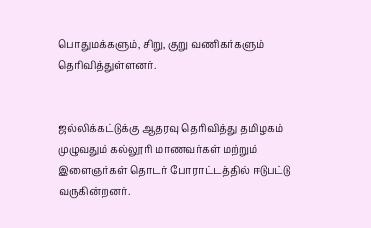பொதுமக்களும், சிறு, குறு வணிகர்களும் தெரிவித்துள்ளனர்.


ஜல்லிக்கட்டுக்கு ஆதரவு தெரிவித்து தமிழகம் முழுவதும் கல்லூரி மாணவர்கள் மற்றும் இளைஞர்கள் தொடர் போராட்டத்தில் ஈடுபட்டு வருகின்றனர்.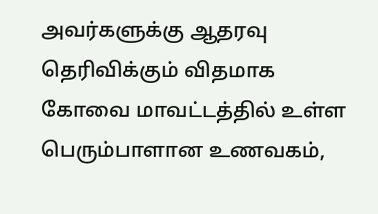அவர்களுக்கு ஆதரவு தெரிவிக்கும் விதமாக கோவை மாவட்டத்தில் உள்ள பெரும்பாளான உணவகம்,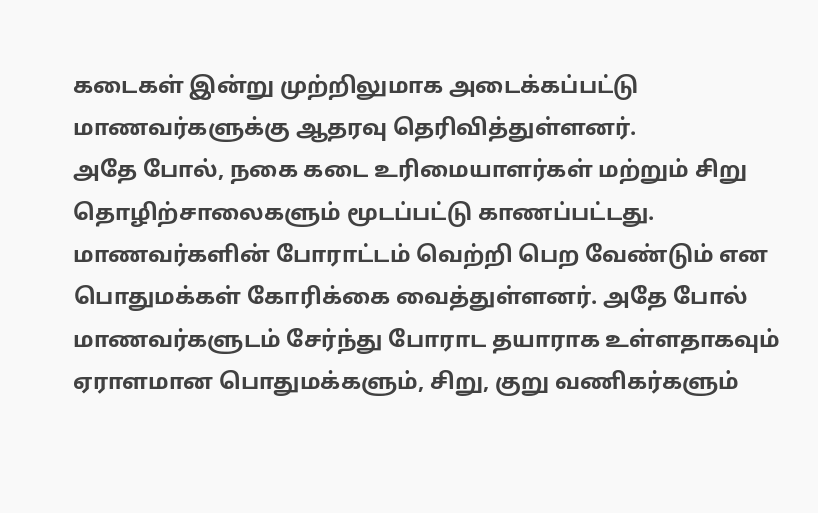கடைகள் இன்று முற்றிலுமாக அடைக்கப்பட்டு மாணவர்களுக்கு ஆதரவு தெரிவித்துள்ளனர்.
அதே போல், நகை கடை உரிமையாளர்கள் மற்றும் சிறு தொழிற்சாலைகளும் மூடப்பட்டு காணப்பட்டது. மாணவர்களின் போராட்டம் வெற்றி பெற வேண்டும் என பொதுமக்கள் கோரிக்கை வைத்துள்ளனர். அதே போல் மாணவர்களுடம் சேர்ந்து போராட தயாராக உள்ளதாகவும் ஏராளமான பொதுமக்களும், சிறு, குறு வணிகர்களும்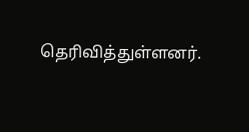தெரிவித்துள்ளனர்.